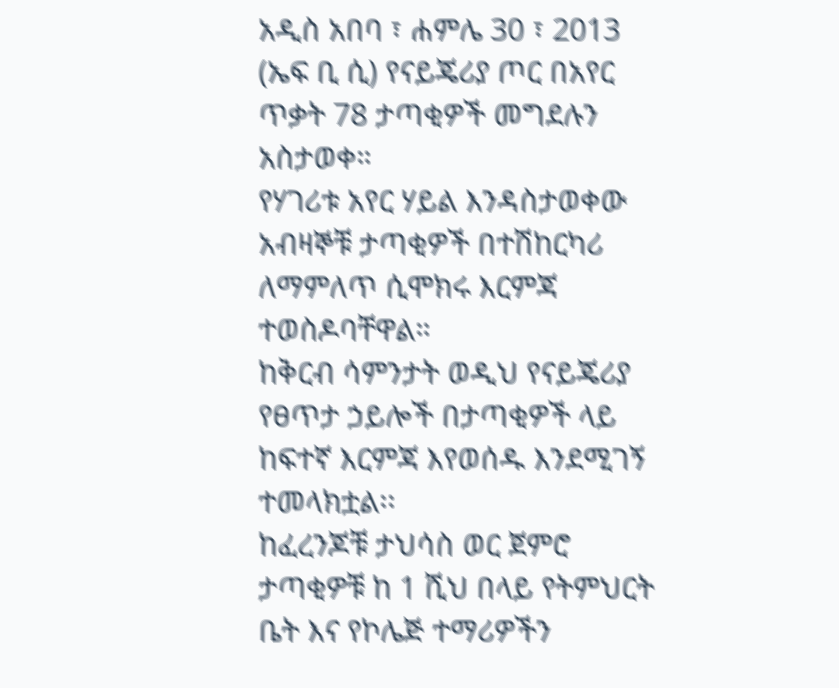አዲስ አበባ ፣ ሐምሌ 30 ፣ 2013 (ኤፍ ቢ ሲ) የናይጄሪያ ጦር በአየር ጥቃት 78 ታጣቂዎች መግደሉን አስታወቀ።
የሃገሪቱ አየር ሃይል እንዳስታወቀው አብዛኞቹ ታጣቂዎች በተሽከርካሪ ለማምለጥ ሲሞክሩ እርምጃ ተወስዶባቸዋል።
ከቅርብ ሳምንታት ወዲህ የናይጄሪያ የፀጥታ ኃይሎች በታጣቂዎች ላይ ከፍተኛ እርምጃ እየወሰዱ እንደሚገኝ ተመላክቷል፡፡
ከፈረንጆቹ ታህሳስ ወር ጀምሮ ታጣቂዎቹ ከ 1 ሺህ በላይ የትምህርት ቤት እና የኮሌጅ ተማሪዎችን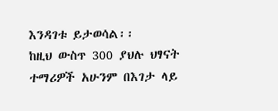እንዳገቱ ይታወሳል፡፡
ከዚህ ውስጥ 300 ያህሉ ህፃናት ተማሪዎች አሁንም በእገታ ላይ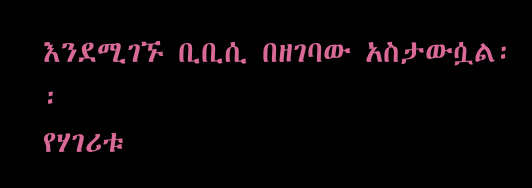እንደሚገኙ ቢቢሲ በዘገባው አስታውሷል፡፡
የሃገሪቱ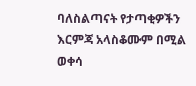ባለስልጣናት የታጣቂዎችን እርምጃ አላስቆሙም በሚል ወቀሳ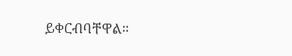ይቀርብባቸዋል።